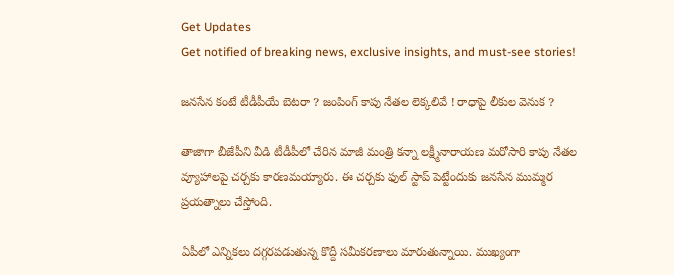Get Updates
Get notified of breaking news, exclusive insights, and must-see stories!

జనసేన కంటే టీడీపీయే బెటరా ? జంపింగ్ కాపు నేతల లెక్కలివే ! రాధాపై లీకుల వెనుక ?

తాజాగా బీజేపీని వీడి టీడీపీలో చేరిన మాజీ మంత్రి కన్నా లక్ష్మీనారాయణ మరోసారి కాపు నేతల వ్యూహాలపై చర్చకు కారణమయ్యారు. ఈ చర్చకు ఫుల్ స్టాప్ పెట్టేందుకు జనసేన ముమ్మర ప్రయత్నాలు చేస్తోంది.

ఏపీలో ఎన్నికలు దగ్గరపడుతున్న కొద్దీ సమీకరణాలు మారుతున్నాయి. ముఖ్యంగా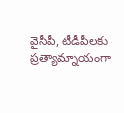వైసీపీ, టీడీపీలకు ప్రత్యామ్నాయంగా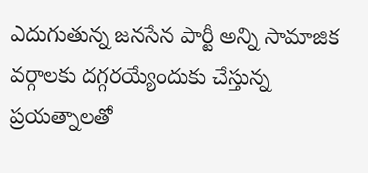ఎదుగుతున్న జనసేన పార్టీ అన్ని సామాజిక వర్గాలకు దగ్గరయ్యేందుకు చేస్తున్న ప్రయత్నాలతో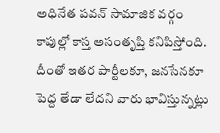అధినేత పవన్ సామాజిక వర్గం కాపుల్లో కాస్త అసంతృప్తి కనిపిస్తోంది. దీంతో ఇతర పార్టీలకూ, జనసేనకూ పెద్ద తేడా లేదని వారు భావిస్తున్నట్లు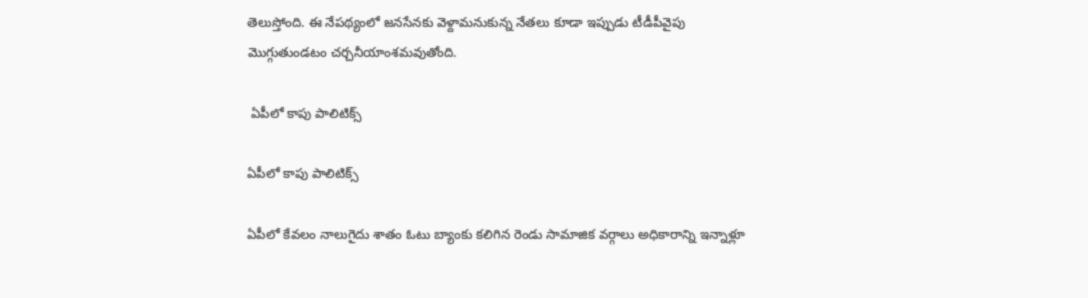తెలుస్తోంది. ఈ నేపథ్యంలో జనసేనకు వెళ్దామనుకున్న నేతలు కూడా ఇప్పుడు టీడీపీవైపు మొగ్గుతుండటం చర్చనీయాంశమవుతోంది.

 ఏపీలో కాపు పాలిటిక్స్

ఏపీలో కాపు పాలిటిక్స్

ఏపీలో కేవలం నాలుగైదు శాతం ఓటు బ్యాంకు కలిగిన రెండు సామాజిక వర్గాలు అధికారాన్ని ఇన్నాళ్లూ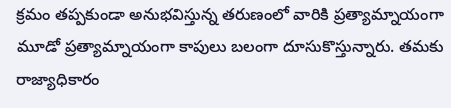క్రమం తప్పకుండా అనుభవిస్తున్న తరుణంలో వారికి ప్రత్యామ్నాయంగా మూడో ప్రత్యామ్నాయంగా కాపులు బలంగా దూసుకొస్తున్నారు. తమకు రాజ్యాధికారం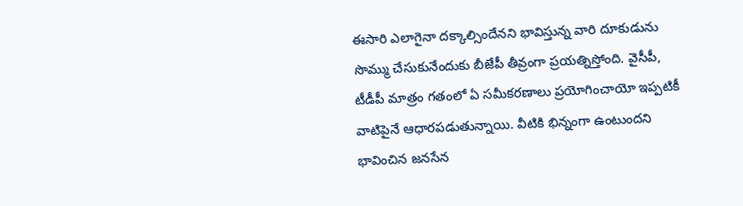ఈసారి ఎలాగైనా దక్కాల్సిందేనని భావిస్తున్న వారి దూకుడును సొమ్ము చేసుకునేందుకు బీజేపీ తీవ్రంగా ప్రయత్నిస్తోంది. వైసీపీ, టీడీపీ మాత్రం గతంలో ఏ సమీకరణాలు ప్రయోగించాయో ఇప్పటికీ వాటిపైనే ఆధారపడుతున్నాయి. వీటికి భిన్నంగా ఉంటుందని భావించిన జనసేన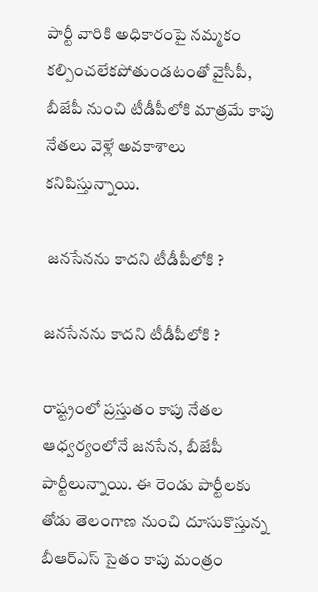పార్టీ వారికి అధికారంపై నమ్మకం కల్పించలేకపోతుండటంతో వైసీపీ, బీజేపీ నుంచి టీడీపీలోకి మాత్రమే కాపు నేతలు వెళ్లే అవకాశాలు కనిపిస్తున్నాయి.

 జనసేనను కాదని టీడీపీలోకి ?

జనసేనను కాదని టీడీపీలోకి ?

రాష్ట్రంలో ప్రస్తుతం కాపు నేతల ఆధ్వర్యంలోనే జనసేన, బీజేపీ పార్టీలున్నాయి. ఈ రెండు పార్టీలకు తోడు తెలంగాణ నుంచి దూసుకొస్తున్న బీఆర్ఎస్ సైతం కాపు మంత్రం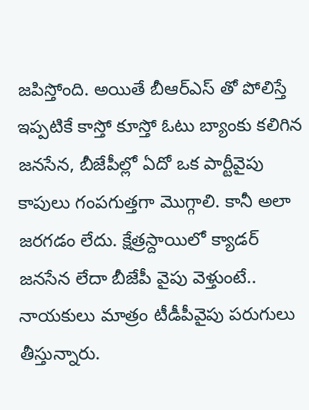జపిస్తోంది. అయితే బీఆర్ఎస్ తో పోలిస్తే ఇప్పటికే కాస్తో కూస్తో ఓటు బ్యాంకు కలిగిన జనసేన, బీజేపీల్లో ఏదో ఒక పార్టీవైపు కాపులు గంపగుత్తగా మొగ్గాలి. కానీ అలా జరగడం లేదు. క్షేత్రస్దాయిలో క్యాడర్ జనసేన లేదా బీజేపీ వైపు వెళ్తుంటే.. నాయకులు మాత్రం టీడీపీవైపు పరుగులు తీస్తున్నారు.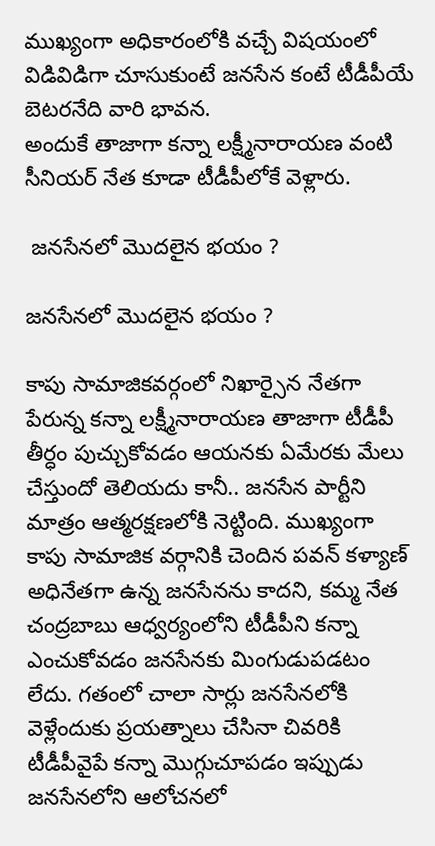ముఖ్యంగా అధికారంలోకి వచ్చే విషయంలో విడివిడిగా చూసుకుంటే జనసేన కంటే టీడీపీయే బెటరనేది వారి భావన.
అందుకే తాజాగా కన్నా లక్ష్మీనారాయణ వంటి సీనియర్ నేత కూడా టీడీపీలోకే వెళ్లారు.

 జనసేనలో మొదలైన భయం ?

జనసేనలో మొదలైన భయం ?

కాపు సామాజికవర్గంలో నిఖార్సైన నేతగా పేరున్న కన్నా లక్ష్మీనారాయణ తాజాగా టీడీపీ తీర్ధం పుచ్చుకోవడం ఆయనకు ఏమేరకు మేలు చేస్తుందో తెలియదు కానీ.. జనసేన పార్టీని మాత్రం ఆత్మరక్షణలోకి నెట్టింది. ముఖ్యంగా కాపు సామాజిక వర్గానికి చెందిన పవన్ కళ్యాణ్ అధినేతగా ఉన్న జనసేనను కాదని, కమ్మ నేత చంద్రబాబు ఆధ్వర్యంలోని టీడీపీని కన్నా ఎంచుకోవడం జనసేనకు మింగుడుపడటం లేదు. గతంలో చాలా సార్లు జనసేనలోకి వెళ్లేందుకు ప్రయత్నాలు చేసినా చివరికి టీడీపీవైపే కన్నా మొగ్గుచూపడం ఇప్పుడు జనసేనలోని ఆలోచనలో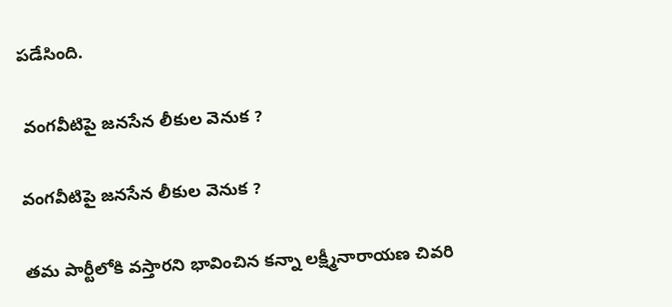పడేసింది.

 వంగవీటిపై జనసేన లీకుల వెనుక ?

వంగవీటిపై జనసేన లీకుల వెనుక ?

తమ పార్టీలోకి వస్తారని భావించిన కన్నా లక్ష్మీనారాయణ చివరి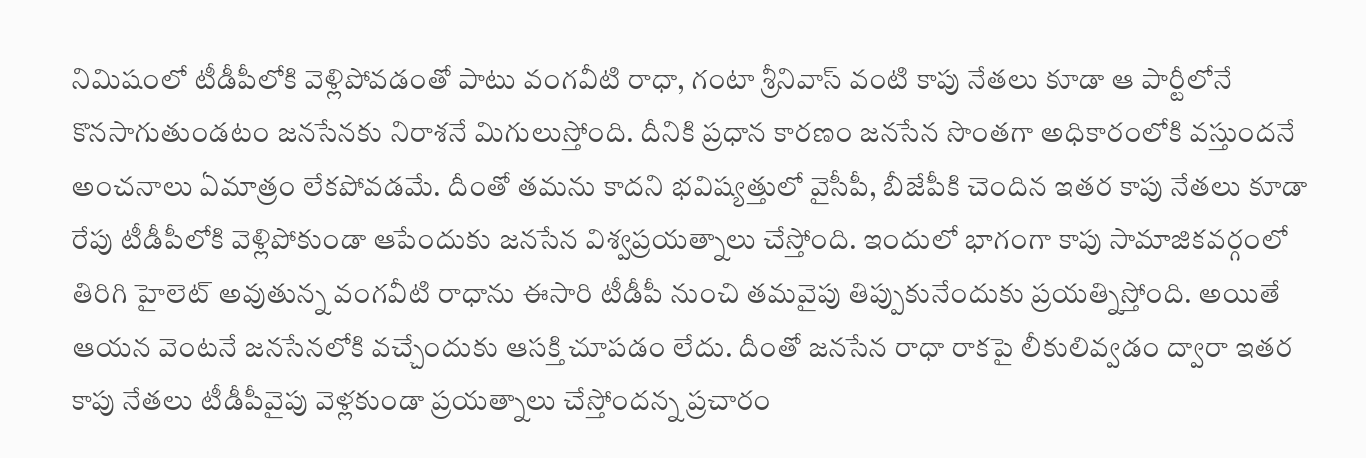నిమిషంలో టీడీపీలోకి వెళ్లిపోవడంతో పాటు వంగవీటి రాధా, గంటా శ్రీనివాస్ వంటి కాపు నేతలు కూడా ఆ పార్టీలోనే కొనసాగుతుండటం జనసేనకు నిరాశనే మిగులుస్తోంది. దీనికి ప్రధాన కారణం జనసేన సొంతగా అధికారంలోకి వస్తుందనే అంచనాలు ఏమాత్రం లేకపోవడమే. దీంతో తమను కాదని భవిష్యత్తులో వైసీపీ, బీజేపీకి చెందిన ఇతర కాపు నేతలు కూడా రేపు టీడీపీలోకి వెళ్లిపోకుండా ఆపేందుకు జనసేన విశ్వప్రయత్నాలు చేస్తోంది. ఇందులో భాగంగా కాపు సామాజికవర్గంలో తిరిగి హైలెట్ అవుతున్న వంగవీటి రాధాను ఈసారి టీడీపీ నుంచి తమవైపు తిప్పుకునేందుకు ప్రయత్నిస్తోంది. అయితే ఆయన వెంటనే జనసేనలోకి వచ్చేందుకు ఆసక్తి చూపడం లేదు. దీంతో జనసేన రాధా రాకపై లీకులివ్వడం ద్వారా ఇతర కాపు నేతలు టీడీపీవైపు వెళ్లకుండా ప్రయత్నాలు చేస్తోందన్న ప్రచారం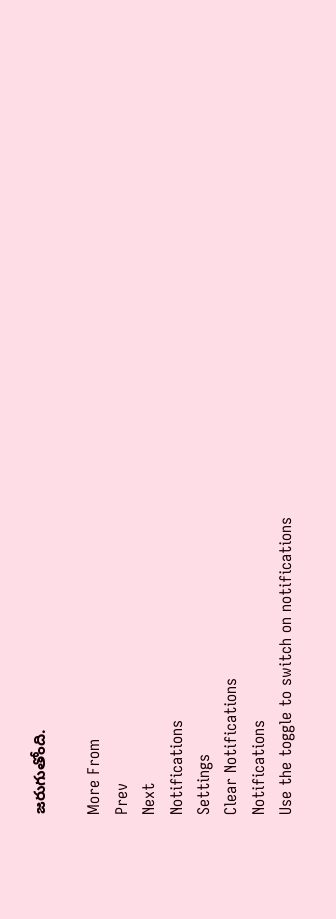జరుగుతోంది.

More From
Prev
Next
Notifications
Settings
Clear Notifications
Notifications
Use the toggle to switch on notifications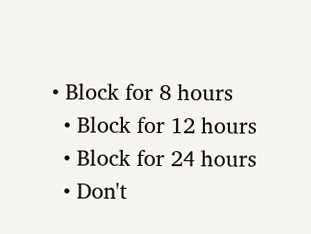• Block for 8 hours
  • Block for 12 hours
  • Block for 24 hours
  • Don't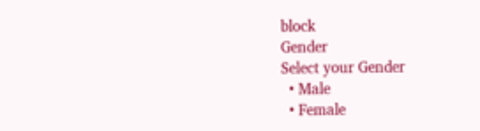block
Gender
Select your Gender
  • Male
  • Female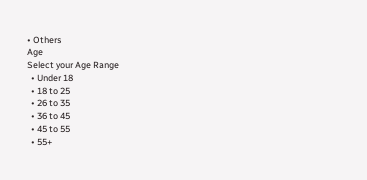• Others
Age
Select your Age Range
  • Under 18
  • 18 to 25
  • 26 to 35
  • 36 to 45
  • 45 to 55
  • 55+